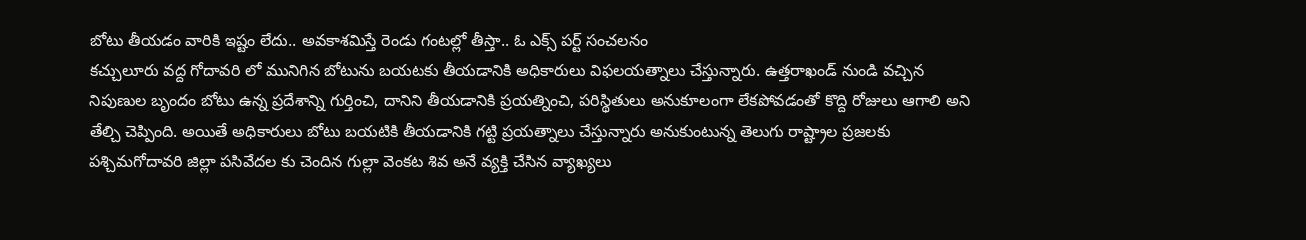బోటు తీయడం వారికి ఇష్టం లేదు.. అవకాశమిస్తే రెండు గంటల్లో తీస్తా.. ఓ ఎక్స్ పర్ట్ సంచలనం
కచ్చులూరు వద్ద గోదావరి లో మునిగిన బోటును బయటకు తీయడానికి అధికారులు విఫలయత్నాలు చేస్తున్నారు. ఉత్తరాఖండ్ నుండి వచ్చిన నిపుణుల బృందం బోటు ఉన్న ప్రదేశాన్ని గుర్తించి, దానిని తీయడానికి ప్రయత్నించి, పరిస్థితులు అనుకూలంగా లేకపోవడంతో కొద్ది రోజులు ఆగాలి అని తేల్చి చెప్పింది. అయితే అధికారులు బోటు బయటికి తీయడానికి గట్టి ప్రయత్నాలు చేస్తున్నారు అనుకుంటున్న తెలుగు రాష్ట్రాల ప్రజలకు పశ్చిమగోదావరి జిల్లా పసివేదల కు చెందిన గుల్లా వెంకట శివ అనే వ్యక్తి చేసిన వ్యాఖ్యలు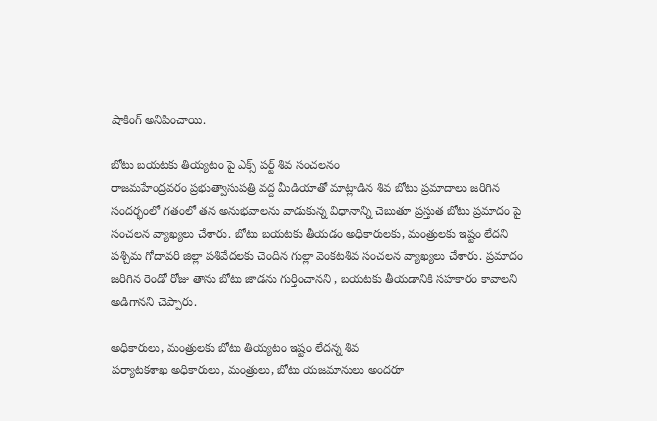షాకింగ్ అనిపించాయి.

బోటు బయటకు తియ్యటం పై ఎక్స్ పర్ట్ శివ సంచలనం
రాజమహేంద్రవరం ప్రభుత్వాసుపత్రి వద్ద మీడియాతో మాట్లాడిన శివ బోటు ప్రమాదాలు జరిగిన సందర్భంలో గతంలో తన అనుభవాలను వాడుకున్న విధానాన్ని చెబుతూ ప్రస్తుత బోటు ప్రమాదం పై సంచలన వ్యాఖ్యలు చేశారు. బోటు బయటకు తీయడం అధికారులకు, మంత్రులకు ఇష్టం లేదని పశ్చిమ గోదావరి జిల్లా పశివేదలకు చెందిన గుల్లా వెంకటశివ సంచలన వ్యాఖ్యలు చేశారు. ప్రమాదం జరిగిన రెండో రోజు తాను బోటు జాడను గుర్తించానని , బయటకు తీయడానికి సహకారం కావాలని అడిగానని చెప్పారు.

అధికారులు, మంత్రులకు బోటు తియ్యటం ఇష్టం లేదన్న శివ
పర్యాటకశాఖ అధికారులు, మంత్రులు, బోటు యజమానులు అందరూ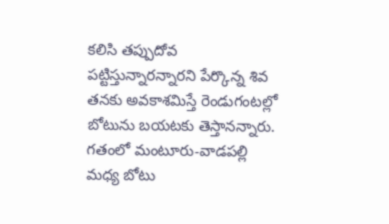కలిసి తప్పుదోవ పట్టిస్తున్నారన్నారని పేర్కొన్న శివ తనకు అవకాశమిస్తే రెండుగంటల్లో బోటును బయటకు తెస్తానన్నారు. గతంలో మంటూరు-వాడపల్లి మధ్య బోటు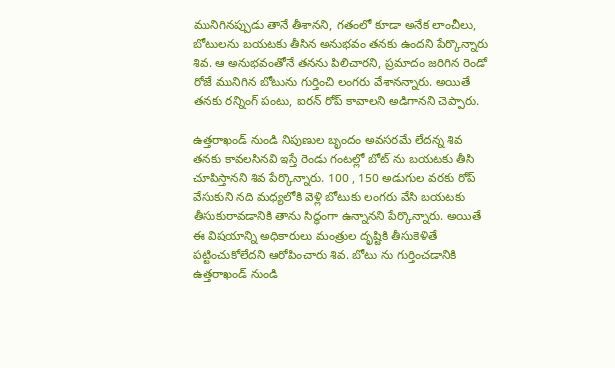మునిగినప్పుడు తానే తీశానని, గతంలో కూడా అనేక లాంచీలు, బోటులను బయటకు తీసిన అనుభవం తనకు ఉందని పేర్కొన్నారు శివ. ఆ అనుభవంతోనే తనను పిలిచారని, ప్రమాదం జరిగిన రెండో రోజే మునిగిన బోటును గుర్తించి లంగరు వేశానన్నారు. అయితే తనకు రన్నింగ్ పంటు, ఐరన్ రోప్ కావాలని అడిగానని చెప్పారు.

ఉత్తరాఖండ్ నుండి నిపుణుల బృందం అవసరమే లేదన్న శివ
తనకు కావలసినవి ఇస్తే రెండు గంటల్లో బోట్ ను బయటకు తీసి చూపిస్తానని శివ పేర్కొన్నారు. 100 , 150 అడుగుల వరకు రోప్ వేసుకుని నది మధ్యలోకి వెళ్లి బోటుకు లంగరు వేసి బయటకు తీసుకురావడానికి తాను సిద్ధంగా ఉన్నానని పేర్కొన్నారు. అయితే ఈ విషయాన్ని అధికారులు మంత్రుల దృష్టికి తీసుకెళితే పట్టించుకోలేదని ఆరోపించారు శివ. బోటు ను గుర్తించడానికి ఉత్తరాఖండ్ నుండి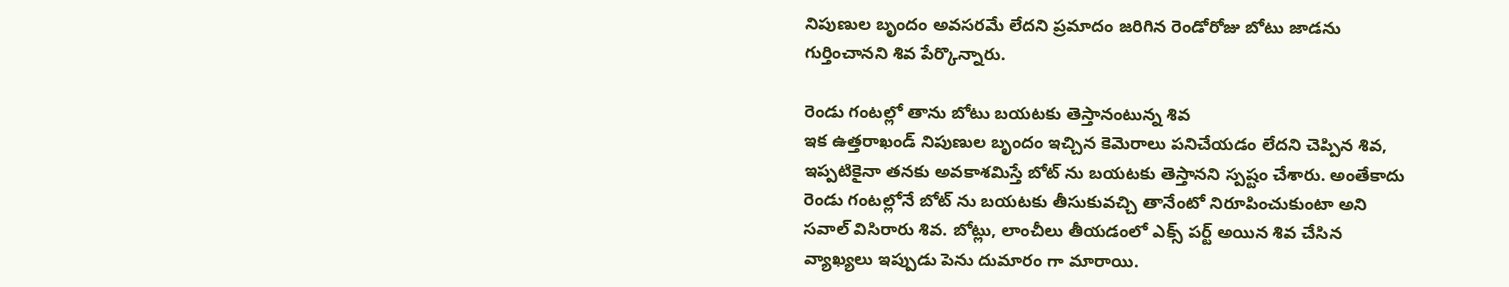నిపుణుల బృందం అవసరమే లేదని ప్రమాదం జరిగిన రెండోరోజు బోటు జాడను గుర్తించానని శివ పేర్కొన్నారు.

రెండు గంటల్లో తాను బోటు బయటకు తెస్తానంటున్న శివ
ఇక ఉత్తరాఖండ్ నిపుణుల బృందం ఇచ్చిన కెమెరాలు పనిచేయడం లేదని చెప్పిన శివ, ఇప్పటికైనా తనకు అవకాశమిస్తే బోట్ ను బయటకు తెస్తానని స్పష్టం చేశారు. అంతేకాదు రెండు గంటల్లోనే బోట్ ను బయటకు తీసుకువచ్చి తానేంటో నిరూపించుకుంటా అని సవాల్ విసిరారు శివ. బోట్లు, లాంచీలు తీయడంలో ఎక్స్ పర్ట్ అయిన శివ చేసిన వ్యాఖ్యలు ఇప్పుడు పెను దుమారం గా మారాయి.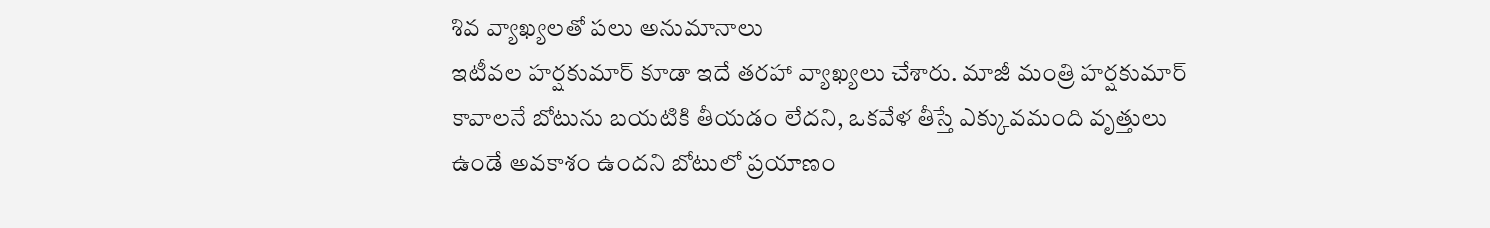శివ వ్యాఖ్యలతో పలు అనుమానాలు
ఇటీవల హర్షకుమార్ కూడా ఇదే తరహా వ్యాఖ్యలు చేశారు. మాజీ మంత్రి హర్షకుమార్ కావాలనే బోటును బయటికి తీయడం లేదని, ఒకవేళ తీస్తే ఎక్కువమంది వృత్తులు ఉండే అవకాశం ఉందని బోటులో ప్రయాణం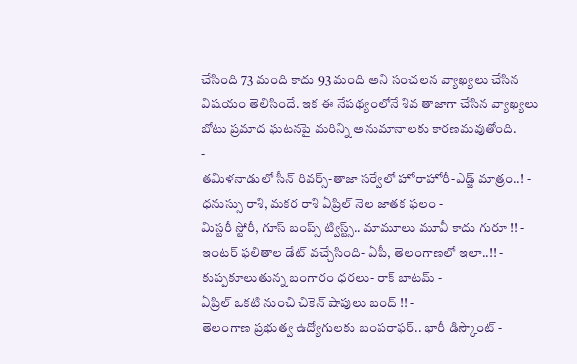చేసింది 73 మంది కాదు 93 మంది అని సంచలన వ్యాఖ్యలు చేసిన విషయం తెలిసిందే. ఇక ఈ నేపథ్యంలోనే శివ తాజాగా చేసిన వ్యాఖ్యలు బోటు ప్రమాద ఘటనపై మరిన్ని అనుమానాలకు కారణమవుతోంది.
-
తమిళనాడులో సీన్ రివర్స్-తాజా సర్వేలో హోరాహోరీ-ఎడ్జ్ మాత్రం..! -
ధనుస్సు రాశి, మకర రాశి ఏప్రిల్ నెల జాతక ఫలం -
మిస్టరీ స్టోరీ, గూస్ బంప్స్ ట్విస్ట్స్.. మామూలు మూవీ కాదు గురూ !! -
ఇంటర్ ఫలితాల డేట్ వచ్చేసింది- ఏపీ, తెలంగాణలో ఇలా..!! -
కుప్పకూలుతున్న బంగారం ధరలు- రాక్ బాటమ్ -
ఏప్రిల్ ఒకటి నుంచి చికెన్ షాపులు బంద్ !! -
తెలంగాణ ప్రభుత్వ ఉద్యోగులకు బంపరాఫర్.. భారీ డిస్కౌంట్ -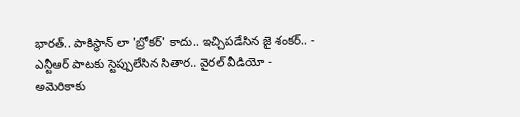భారత్.. పాకిస్థాన్ లా 'బ్రోకర్' కాదు.. ఇచ్చిపడేసిన జై శంకర్.. -
ఎన్టీఆర్ పాటకు స్టెప్పులేసిన సితార.. వైరల్ వీడియో -
అమెరికాకు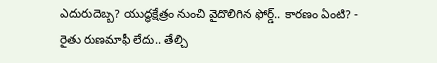ఎదురుదెబ్బ? యుద్ధక్షేత్రం నుంచి వైదొలిగిన ఫోర్డ్.. కారణం ఏంటి? -
రైతు రుణమాఫీ లేదు.. తేల్చి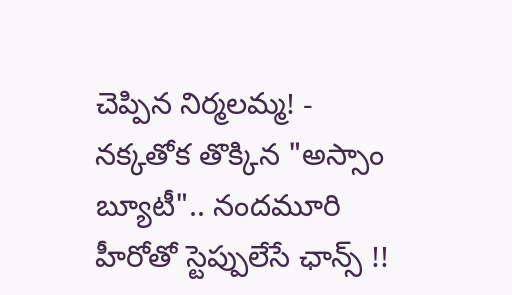చెప్పిన నిర్మలమ్మ! -
నక్కతోక తొక్కిన "అస్సాం బ్యూటీ".. నందమూరి హీరోతో స్టెప్పులేసే ఛాన్స్ !!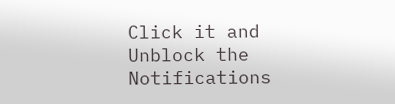Click it and Unblock the Notifications